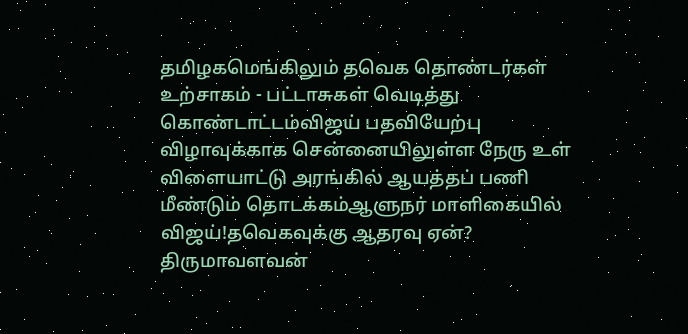தமிழகமெங்கிலும் தவெக தொண்டர்கள் உற்சாகம் - பட்டாசுகள் வெடித்து கொண்டாட்டம்விஜய் பதவியேற்பு விழாவுக்காக சென்னையிலுள்ள நேரு உள் விளையாட்டு அரங்கில் ஆயத்தப் பணி மீண்டும் தொடக்கம்ஆளுநர் மாளிகையில் விஜய்!தவெகவுக்கு ஆதரவு ஏன்? திருமாவளவன்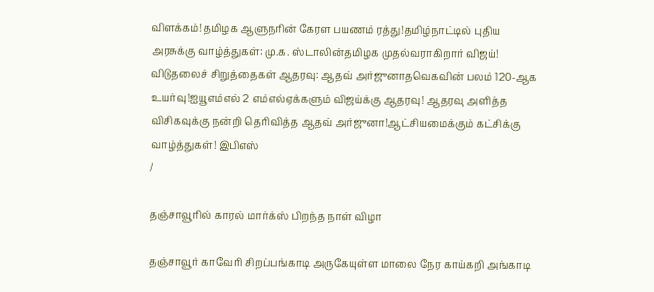விளக்கம்!தமிழக ஆளுநரின் கேரள பயணம் ரத்து!தமிழ்நாட்டில் புதிய அரசுக்கு வாழ்த்துகள்: மு.க. ஸ்டாலின்தமிழக முதல்வராகிறார் விஜய்! விடுதலைச் சிறுத்தைகள் ஆதரவு: ஆதவ் அர்ஜுனாதவெகவின் பலம் 120-ஆக உயர்வு!ஐயூஎம்எல் 2 எம்எல்ஏக்களும் விஜய்க்கு ஆதரவு! ஆதரவு அளித்த விசிகவுக்கு நன்றி தெரிவித்த ஆதவ் அர்ஜுனா!ஆட்சியமைக்கும் கட்சிக்கு வாழ்த்துகள்! இபிஎஸ்
/

தஞ்சாவூரில் காரல் மார்க்ஸ் பிறந்த நாள் விழா

தஞ்சாவூர் காவேரி சிறப்பங்காடி அருகேயுள்ள மாலை நேர காய்கறி அங்காடி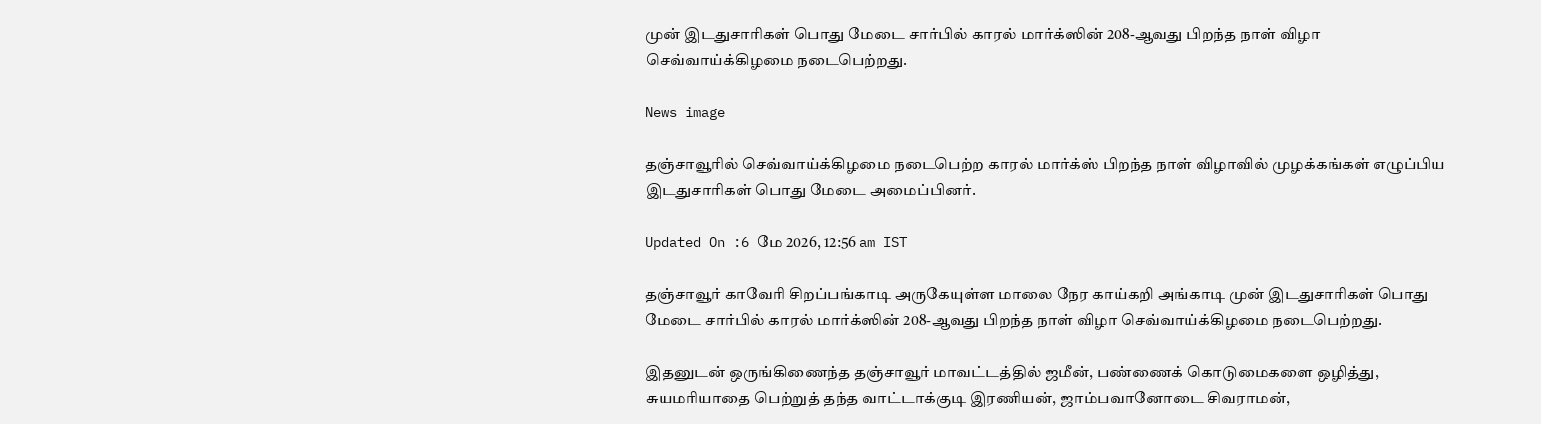முன் இடதுசாரிகள் பொது மேடை சார்பில் காரல் மார்க்ஸின் 208-ஆவது பிறந்த நாள் விழா செவ்வாய்க்கிழமை நடைபெற்றது.

News image

தஞ்சாவூரில் செவ்வாய்க்கிழமை நடைபெற்ற காரல் மார்க்ஸ் பிறந்த நாள் விழாவில் முழக்கங்கள் எழுப்பிய இடதுசாரிகள் பொது மேடை அமைப்பினர்.

Updated On :6 மே 2026, 12:56 am IST

தஞ்சாவூர் காவேரி சிறப்பங்காடி அருகேயுள்ள மாலை நேர காய்கறி அங்காடி முன் இடதுசாரிகள் பொது மேடை சார்பில் காரல் மார்க்ஸின் 208-ஆவது பிறந்த நாள் விழா செவ்வாய்க்கிழமை நடைபெற்றது.

இதனுடன் ஒருங்கிணைந்த தஞ்சாவூர் மாவட்டத்தில் ஜமீன், பண்ணைக் கொடுமைகளை ஒழித்து, சுயமரியாதை பெற்றுத் தந்த வாட்டாக்குடி இரணியன், ஜாம்பவானோடை சிவராமன்,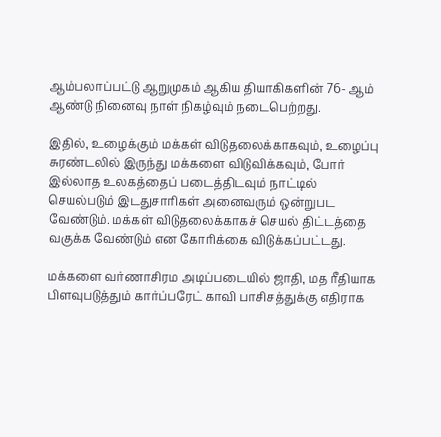ஆம்பலாப்பட்டு ஆறுமுகம் ஆகிய தியாகிகளின் 76- ஆம் ஆண்டு நினைவு நாள் நிகழ்வும் நடைபெற்றது.

இதில், உழைக்கும் மக்கள் விடுதலைக்காகவும், உழைப்பு சுரண்டலில் இருந்து மக்களை விடுவிக்கவும், போர் இல்லாத உலகத்தைப் படைத்திடவும் நாட்டில் செயல்படும் இடதுசாரிகள் அனைவரும் ஒன்றுபட வேண்டும். மக்கள் விடுதலைக்காகச் செயல் திட்டத்தை வகுக்க வேண்டும் என கோரிக்கை விடுக்கப்பட்டது.

மக்களை வர்ணாசிரம அடிப்படையில் ஜாதி, மத ரீதியாக பிளவுபடுத்தும் கார்ப்பரேட் காவி பாசிசத்துக்கு எதிராக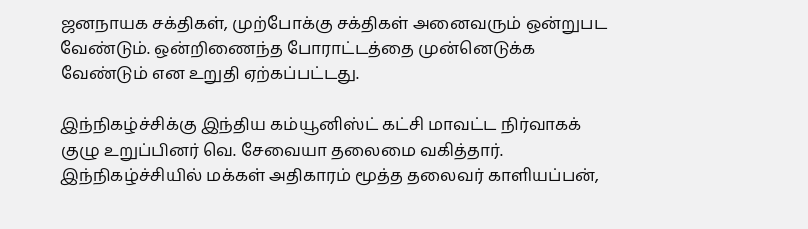ஜனநாயக சக்திகள், முற்போக்கு சக்திகள் அனைவரும் ஒன்றுபட வேண்டும். ஒன்றிணைந்த போராட்டத்தை முன்னெடுக்க வேண்டும் என உறுதி ஏற்கப்பட்டது.

இந்நிகழ்ச்சிக்கு இந்திய கம்யூனிஸ்ட் கட்சி மாவட்ட நிர்வாகக் குழு உறுப்பினர் வெ. சேவையா தலைமை வகித்தார். இந்நிகழ்ச்சியில் மக்கள் அதிகாரம் மூத்த தலைவர் காளியப்பன்,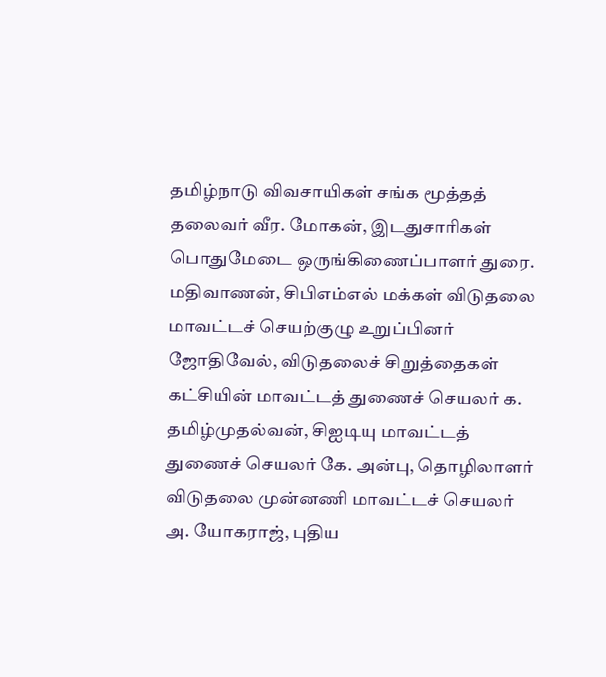தமிழ்நாடு விவசாயிகள் சங்க மூத்தத் தலைவர் வீர. மோகன், இடதுசாரிகள் பொதுமேடை ஒருங்கிணைப்பாளர் துரை. மதிவாணன், சிபிஎம்எல் மக்கள் விடுதலை மாவட்டச் செயற்குழு உறுப்பினர் ஜோதிவேல், விடுதலைச் சிறுத்தைகள் கட்சியின் மாவட்டத் துணைச் செயலர் க. தமிழ்முதல்வன், சிஐடியு மாவட்டத் துணைச் செயலர் கே. அன்பு, தொழிலாளர் விடுதலை முன்னணி மாவட்டச் செயலர் அ. யோகராஜ், புதிய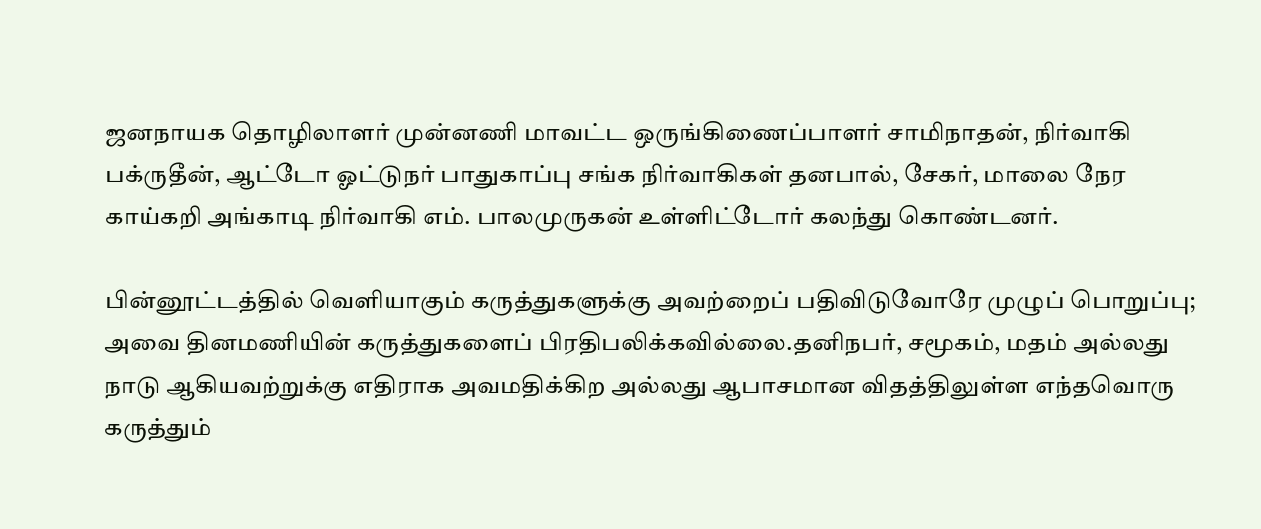ஜனநாயக தொழிலாளர் முன்னணி மாவட்ட ஒருங்கிணைப்பாளர் சாமிநாதன், நிர்வாகி பக்ருதீன், ஆட்டோ ஓட்டுநர் பாதுகாப்பு சங்க நிர்வாகிகள் தனபால், சேகர், மாலை நேர காய்கறி அங்காடி நிர்வாகி எம். பாலமுருகன் உள்ளிட்டோர் கலந்து கொண்டனர்.

பின்னூட்டத்தில் வெளியாகும் கருத்துகளுக்கு அவற்றைப் பதிவிடுவோரே முழுப் பொறுப்பு; அவை தினமணியின் கருத்துகளைப் பிரதிபலிக்கவில்லை.தனிநபர், சமூகம், மதம் அல்லது நாடு ஆகியவற்றுக்கு எதிராக அவமதிக்கிற அல்லது ஆபாசமான விதத்திலுள்ள எந்தவொரு கருத்தும்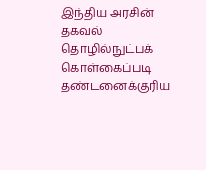இந்திய அரசின் தகவல் தொழில்நுட்பக் கொள்கைப்படி தண்டனைக்குரிய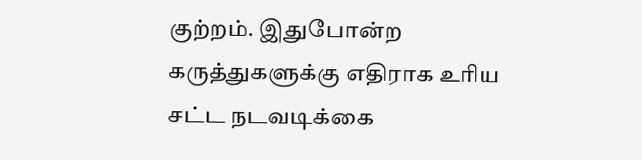குற்றம். இதுபோன்ற கருத்துகளுக்கு எதிராக உரிய சட்ட நடவடிக்கை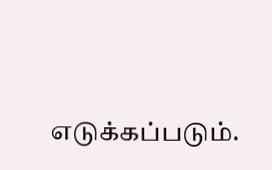எடுக்கப்படும்.